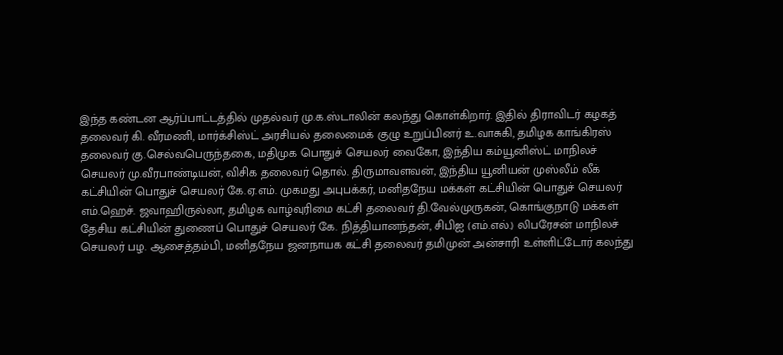இந்த கண்டன ஆர்ப்பாட்டத்தில் முதல்வர் மு.க.ஸ்டாலின் கலந்து கொள்கிறார். இதில் திராவிடர் கழகத் தலைவர் கி. வீரமணி, மார்க்சிஸ்ட் அரசியல் தலைமைக் குழு உறுப்பினர் உ.வாசுகி, தமிழக காங்கிரஸ் தலைவர் கு.செல்வபெருந்தகை, மதிமுக பொதுச் செயலர் வைகோ, இந்திய கம்யூனிஸ்ட் மாநிலச் செயலர் மு.வீரபாண்டியன், விசிக தலைவர் தொல். திருமாவளவன், இந்திய யூனியன் முஸ்லீம் லீக் கட்சியின் பொதுச் செயலர் கே.ஏ.எம். முகமது அபுபக்கர், மனிதநேய மக்கள் கட்சியின் பொதுச் செயலர் எம்.ஹெச். ஜவாஹிருல்லா, தமிழக வாழ்வுரிமை கட்சி தலைவர் தி.வேல்முருகன், கொங்குநாடு மக்கள் தேசிய கட்சியின் துணைப் பொதுச் செயலர் கே. நித்தியானந்தன், சிபிஐ (எம்.எல்.) லிபரேசன் மாநிலச் செயலர் பழ. ஆசைத்தம்பி, மனிதநேய ஜனநாயக கட்சி தலைவர் தமிமுன் அன்சாரி உள்ளிட்டோர் கலந்து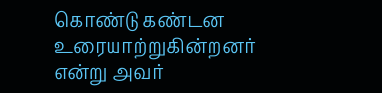கொண்டு கண்டன உரையாற்றுகின்றனர் என்று அவர்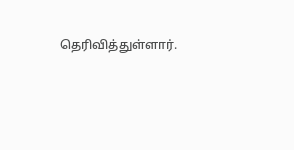தெரிவித்துள்ளார்.